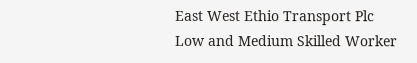East West Ethio Transport Plc
Low and Medium Skilled Worker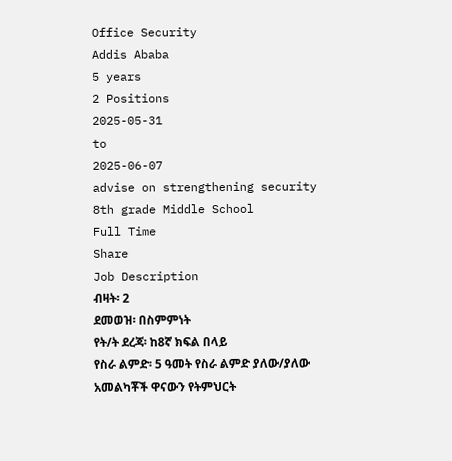Office Security
Addis Ababa
5 years
2 Positions
2025-05-31
to
2025-06-07
advise on strengthening security
8th grade Middle School
Full Time
Share
Job Description
ብዛት፡ 2
ደመወዝ፡ በስምምነት
የት/ት ደረጃ፡ ከ8ኛ ክፍል በላይ
የስራ ልምድ፡ 5 ዓመት የስራ ልምድ ያለው/ያለው
አመልካቾች ዋናውን የትምህርት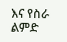እና የስራ ልምድ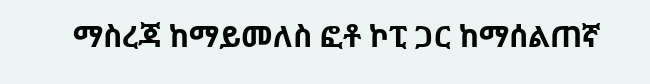ማስረጃ ከማይመለስ ፎቶ ኮፒ ጋር ከማሰልጠኛ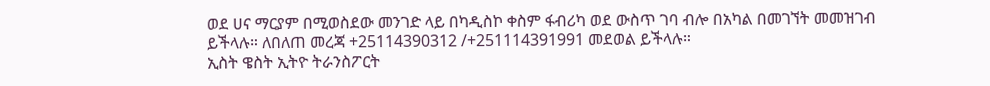ወደ ሀና ማርያም በሚወስደው መንገድ ላይ በካዲስኮ ቀስም ፋብሪካ ወደ ውስጥ ገባ ብሎ በአካል በመገኘት መመዝገብ ይችላሉ። ለበለጠ መረጃ +25114390312 /+251114391991 መደወል ይችላሉ።
ኢስት ዌስት ኢትዮ ትራንስፖርት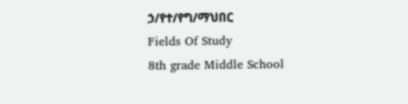ኃ/የተ/የግ/ማህበር
Fields Of Study
8th grade Middle School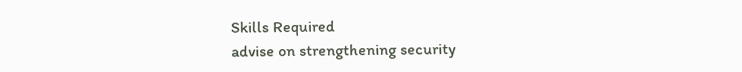Skills Required
advise on strengthening security